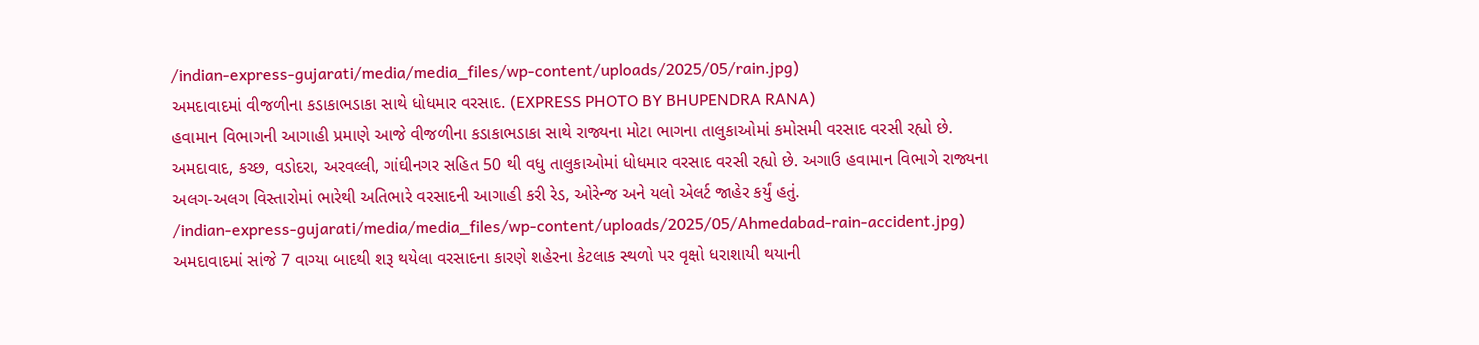/indian-express-gujarati/media/media_files/wp-content/uploads/2025/05/rain.jpg)
અમદાવાદમાં વીજળીના કડાકાભડાકા સાથે ધોધમાર વરસાદ. (EXPRESS PHOTO BY BHUPENDRA RANA)
હવામાન વિભાગની આગાહી પ્રમાણે આજે વીજળીના કડાકાભડાકા સાથે રાજ્યના મોટા ભાગના તાલુકાઓમાં કમોસમી વરસાદ વરસી રહ્યો છે. અમદાવાદ, કચ્છ, વડોદરા, અરવલ્લી, ગાંઘીનગર સહિત 50 થી વધુ તાલુકાઓમાં ધોધમાર વરસાદ વરસી રહ્યો છે. અગાઉ હવામાન વિભાગે રાજ્યના અલગ-અલગ વિસ્તારોમાં ભારેથી અતિભારે વરસાદની આગાહી કરી રેડ, ઓરેન્જ અને યલો એલર્ટ જાહેર કર્યું હતું.
/indian-express-gujarati/media/media_files/wp-content/uploads/2025/05/Ahmedabad-rain-accident.jpg)
અમદાવાદમાં સાંજે 7 વાગ્યા બાદથી શરૂ થયેલા વરસાદના કારણે શહેરના કેટલાક સ્થળો પર વૃક્ષો ધરાશાયી થયાની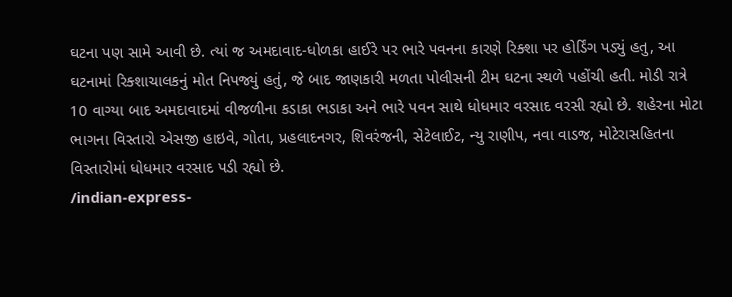ઘટના પણ સામે આવી છે. ત્યાં જ અમદાવાદ-ધોળકા હાઈરે પર ભારે પવનના કારણે રિક્શા પર હોર્ડિંગ પડ્યું હતુ, આ ઘટનામાં રિક્શાચાલકનું મોત નિપજ્યું હતું, જે બાદ જાણકારી મળતા પોલીસની ટીમ ઘટના સ્થળે પહોંચી હતી. મોડી રાત્રે 10 વાગ્યા બાદ અમદાવાદમાં વીજળીના કડાકા ભડાકા અને ભારે પવન સાથે ધોધમાર વરસાદ વરસી રહ્યો છે. શહેરના મોટા ભાગના વિસ્તારો એસજી હાઇવે, ગોતા, પ્રહલાદનગર, શિવરંજની, સેટેલાઈટ, ન્યુ રાણીપ, નવા વાડજ, મોટેરાસહિતના વિસ્તારોમાં ધોધમાર વરસાદ પડી રહ્યો છે.
/indian-express-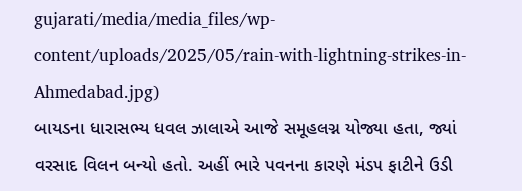gujarati/media/media_files/wp-content/uploads/2025/05/rain-with-lightning-strikes-in-Ahmedabad.jpg)
બાયડના ધારાસભ્ય ધવલ ઝાલાએ આજે સમૂહલગ્ન યોજ્યા હતા, જ્યાં વરસાદ વિલન બન્યો હતો. અહીં ભારે પવનના કારણે મંડપ ફાટીને ઉડી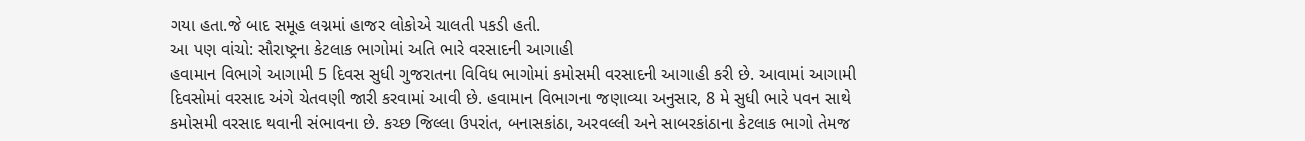ગયા હતા.જે બાદ સમૂહ લગ્નમાં હાજર લોકોએ ચાલતી પકડી હતી.
આ પણ વાંચો: સૌરાષ્ટ્રના કેટલાક ભાગોમાં અતિ ભારે વરસાદની આગાહી
હવામાન વિભાગે આગામી 5 દિવસ સુધી ગુજરાતના વિવિધ ભાગોમાં કમોસમી વરસાદની આગાહી કરી છે. આવામાં આગામી દિવસોમાં વરસાદ અંગે ચેતવણી જારી કરવામાં આવી છે. હવામાન વિભાગના જણાવ્યા અનુસાર, 8 મે સુધી ભારે પવન સાથે કમોસમી વરસાદ થવાની સંભાવના છે. કચ્છ જિલ્લા ઉપરાંત, બનાસકાંઠા, અરવલ્લી અને સાબરકાંઠાના કેટલાક ભાગો તેમજ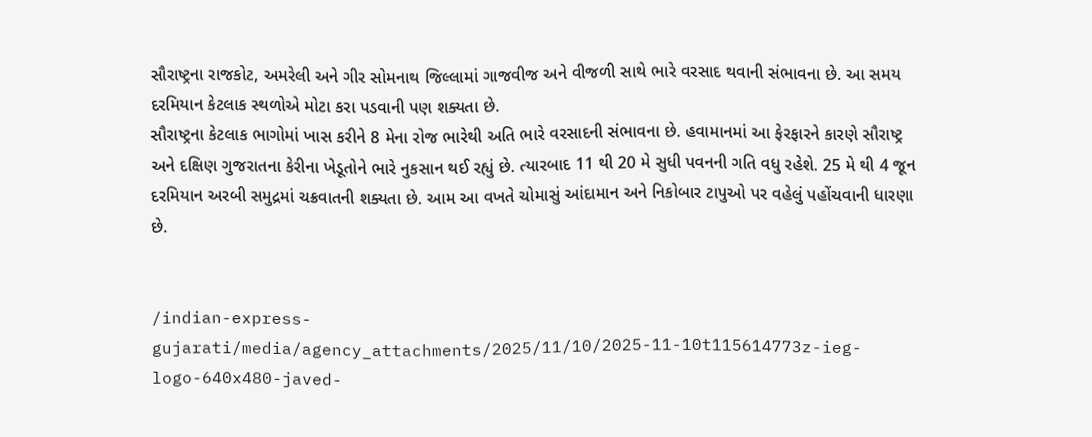સૌરાષ્ટ્રના રાજકોટ, અમરેલી અને ગીર સોમનાથ જિલ્લામાં ગાજવીજ અને વીજળી સાથે ભારે વરસાદ થવાની સંભાવના છે. આ સમય દરમિયાન કેટલાક સ્થળોએ મોટા કરા પડવાની પણ શક્યતા છે.
સૌરાષ્ટ્રના કેટલાક ભાગોમાં ખાસ કરીને 8 મેના રોજ ભારેથી અતિ ભારે વરસાદની સંભાવના છે. હવામાનમાં આ ફેરફારને કારણે સૌરાષ્ટ્ર અને દક્ષિણ ગુજરાતના કેરીના ખેડૂતોને ભારે નુકસાન થઈ રહ્યું છે. ત્યારબાદ 11 થી 20 મે સુધી પવનની ગતિ વધુ રહેશે. 25 મે થી 4 જૂન દરમિયાન અરબી સમુદ્રમાં ચક્રવાતની શક્યતા છે. આમ આ વખતે ચોમાસું આંદામાન અને નિકોબાર ટાપુઓ પર વહેલું પહોંચવાની ધારણા છે.


/indian-express-gujarati/media/agency_attachments/2025/11/10/2025-11-10t115614773z-ieg-logo-640x480-javed-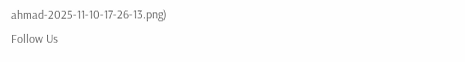ahmad-2025-11-10-17-26-13.png)
Follow Us